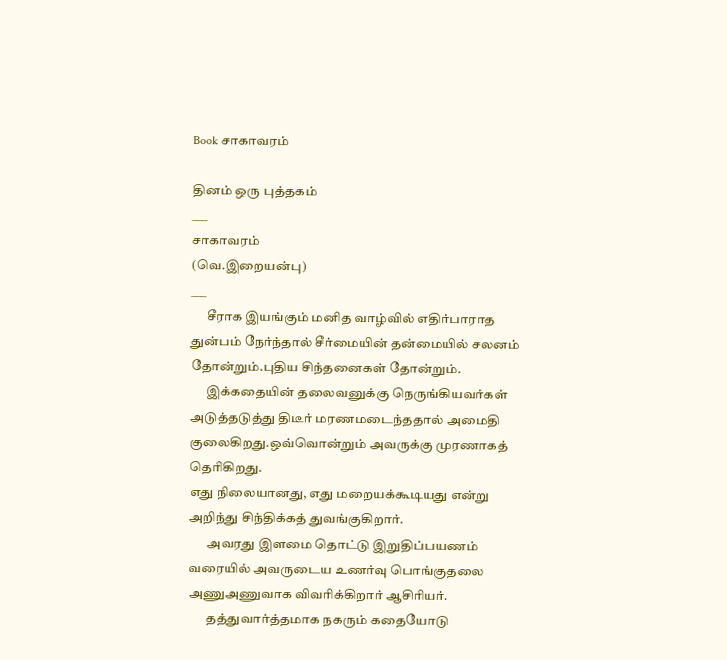Book சாகாவரம்

தினம் ஒரு புத்தகம்
___
சாகாவரம்
(வெ.இறையன்பு)
___
      சீராக இயங்கும் மனித வாழ்வில் எதிர்பாராத துன்பம் நேர்ந்தால் சீர்மையின் தன்மையில் சலனம் தோன்றும்.புதிய சிந்தனைகள் தோன்றும்.
      இக்கதையின் தலைவனுக்கு நெருங்கியவர்கள் அடுத்தடுத்து திடீர் மரணமடைந்ததால் அமைதி குலைகிறது.ஒவ்வொன்றும் அவருக்கு முரணாகத் தெரிகிறது.
எது நிலையானது, எது மறையக்கூடியது என்று அறிந்து சிந்திக்கத் துவங்குகிறார்.
       அவரது இளமை தொட்டு இறுதிப்பயணம் வரையில் அவருடைய உணர்வு பொங்குதலை அணுஅணுவாக விவரிக்கிறார் ஆசிரியர்.
       தத்துவார்த்தமாக நகரும் கதையோடு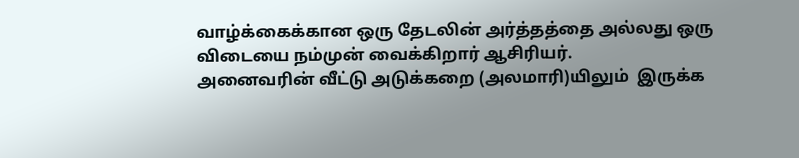வாழ்க்கைக்கான ஒரு தேடலின் அர்த்தத்தை அல்லது ஒரு விடையை நம்முன் வைக்கிறார் ஆசிரியர்.
அனைவரின் வீட்டு அடுக்கறை (அலமாரி)யிலும்  இருக்க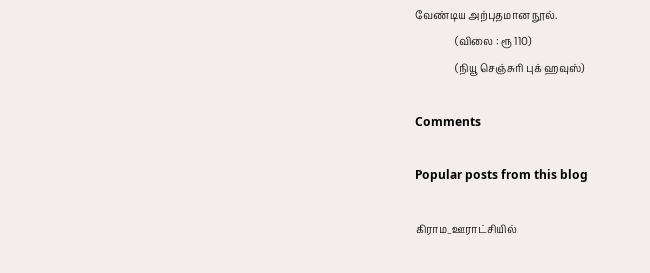வேண்டிய அற்புதமான நூல்.
                (விலை : ரூ 110)
                (நியூ செஞ்சுரி புக் ஹவுஸ்)

Comments

Popular posts from this blog

கிராம_ஊராட்சியில்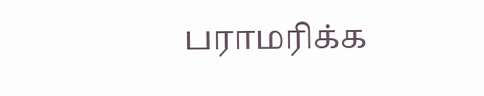பராமரிக்க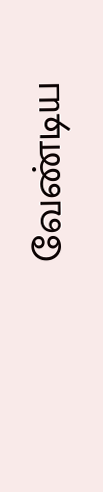வேண்டிய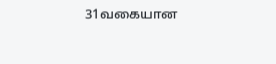31வகையான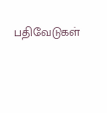பதிவேடுகள்